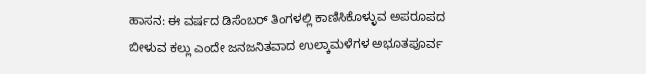ಹಾಸನ: ಈ ವರ್ಷದ ಡಿಸೆಂಬರ್ ತಿಂಗಳಲ್ಲಿ ಕಾಣಿಸಿಕೊಳ್ಳುವ ಅಪರೂಪದ ಬೀಳುವ ಕಲ್ಲು ಎಂದೇ ಜನಜನಿತವಾದ ಉಲ್ಕಾಮಳೆಗಳ ಅಭೂತಪೂರ್ವ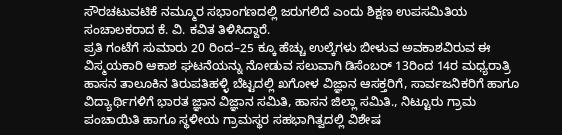ಸೌರಚಟುವಟಿಕೆ ನಮ್ಮೂರ ಸಭಾಂಗಣದಲ್ಲಿ ಜರುಗಲಿದೆ ಎಂದು ಶಿಕ್ಷಣ ಉಪಸಮಿತಿಯ ಸಂಚಾಲಕರಾದ ಕೆ. ವಿ. ಕವಿತ ತಿಳಿಸಿದ್ದಾರೆ.
ಪ್ರತಿ ಗಂಟೆಗೆ ಸುಮಾರು 20 ರಿಂದ–25 ಕ್ಕೂ ಹೆಚ್ಚು ಉಲ್ಕೆಗಳು ಬೀಳುವ ಅವಕಾಶವಿರುವ ಈ ವಿಸ್ಮಯಕಾರಿ ಆಕಾಶ ಘಟನೆಯನ್ನು ನೋಡುವ ಸಲುವಾಗಿ ಡಿಸೆಂಬರ್ 13ರಿಂದ 14ರ ಮಧ್ಯರಾತ್ರಿ ಹಾಸನ ತಾಲೂಕಿನ ತಿರುಪತಿಹಳ್ಳಿ ಬೆಟ್ಟದಲ್ಲಿ ಖಗೋಳ ವಿಜ್ಞಾನ ಆಸಕ್ತರಿಗೆ, ಸಾರ್ವಜನಿಕರಿಗೆ ಹಾಗೂ ವಿದ್ಯಾರ್ಥಿಗಳಿಗೆ ಭಾರತ ಜ್ಞಾನ ವಿಜ್ಞಾನ ಸಮಿತಿ, ಹಾಸನ ಜಿಲ್ಲಾ ಸಮಿತಿ., ನಿಟ್ಟೂರು ಗ್ರಾಮ ಪಂಚಾಯಿತಿ ಹಾಗೂ ಸ್ಥಳೀಯ ಗ್ರಾಮಸ್ಥರ ಸಹಭಾಗಿತ್ವದಲ್ಲಿ ವಿಶೇಷ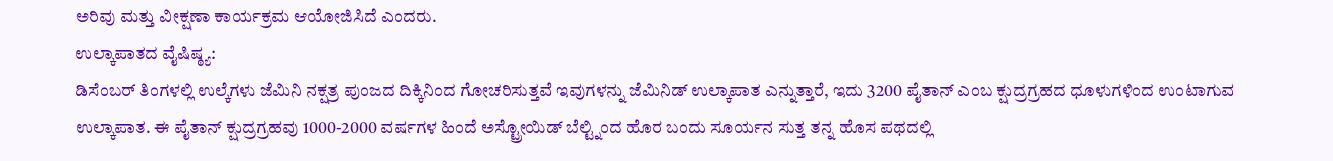ಅರಿವು ಮತ್ತು ವೀಕ್ಷಣಾ ಕಾರ್ಯಕ್ರಮ ಆಯೋಜಿಸಿದೆ ಎಂದರು.
ಉಲ್ಕಾಪಾತದ ವೈಷಿಷ್ಠ್ಯ:
ಡಿಸೆಂಬರ್ ತಿಂಗಳಲ್ಲಿ ಉಲ್ಕೆಗಳು ಜೆಮಿನಿ ನಕ್ಷತ್ರ ಪುಂಜದ ದಿಕ್ಕಿನಿಂದ ಗೋಚರಿಸುತ್ತವೆ ಇವುಗಳನ್ನು ಜೆಮಿನಿಡ್ ಉಲ್ಕಾಪಾತ ಎನ್ನುತ್ತಾರೆ, ಇದು 3200 ಪೈತಾನ್ ಎಂಬ ಕ್ಷುದ್ರಗ್ರಹದ ಧೂಳುಗಳಿಂದ ಉಂಟಾಗುವ ಉಲ್ಕಾಪಾತ. ಈ ಪೈತಾನ್ ಕ್ಷುದ್ರಗ್ರಹವು 1000-2000 ವರ್ಷಗಳ ಹಿಂದೆ ಅಸ್ಟ್ರೋಯಿಡ್ ಬೆಲ್ಟ್ನಿಂದ ಹೊರ ಬಂದು ಸೂರ್ಯನ ಸುತ್ತ ತನ್ನ ಹೊಸ ಪಥದಲ್ಲಿ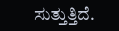ಸುತ್ತುತ್ತಿದೆ.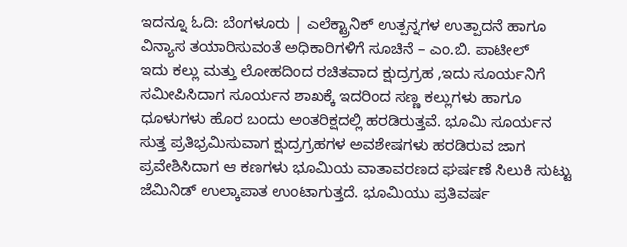ಇದನ್ನೂ ಓದಿ: ಬೆಂಗಳೂರು | ಎಲೆಕ್ಟ್ರಾನಿಕ್ ಉತ್ಪನ್ನಗಳ ಉತ್ಪಾದನೆ ಹಾಗೂ ವಿನ್ಯಾಸ ತಯಾರಿಸುವಂತೆ ಅಧಿಕಾರಿಗಳಿಗೆ ಸೂಚಿನೆ – ಎಂ.ಬಿ. ಪಾಟೀಲ್
ಇದು ಕಲ್ಲು ಮತ್ತು ಲೋಹದಿಂದ ರಚಿತವಾದ ಕ್ಷುದ್ರಗ್ರಹ ,ಇದು ಸೂರ್ಯನಿಗೆ ಸಮೀಪಿಸಿದಾಗ ಸೂರ್ಯನ ಶಾಖಕ್ಕೆ ಇದರಿಂದ ಸಣ್ಣ ಕಲ್ಲುಗಳು ಹಾಗೂ ಧೂಳುಗಳು ಹೊರ ಬಂದು ಅಂತರಿಕ್ಷದಲ್ಲಿ ಹರಡಿರುತ್ತವೆ. ಭೂಮಿ ಸೂರ್ಯನ ಸುತ್ತ ಪ್ರತಿಭ್ರಮಿಸುವಾಗ ಕ್ಷುದ್ರಗ್ರಹಗಳ ಅವಶೇಷಗಳು ಹರಡಿರುವ ಜಾಗ ಪ್ರವೇಶಿಸಿದಾಗ ಆ ಕಣಗಳು ಭೂಮಿಯ ವಾತಾವರಣದ ಘರ್ಷಣೆ ಸಿಲುಕಿ ಸುಟ್ಟು ಜೆಮಿನಿಡ್ ಉಲ್ಕಾಪಾತ ಉಂಟಾಗುತ್ತದೆ. ಭೂಮಿಯು ಪ್ರತಿವರ್ಷ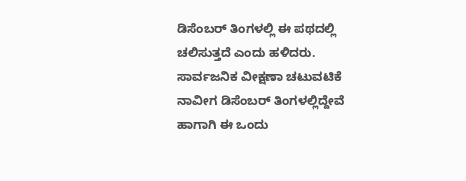ಡಿಸೆಂಬರ್ ತಿಂಗಳಲ್ಲಿ ಈ ಪಥದಲ್ಲಿ ಚಲಿಸುತ್ತದೆ ಎಂದು ಹಳಿದರು.
ಸಾರ್ವಜನಿಕ ವೀಕ್ಷಣಾ ಚಟುವಟಿಕೆ
ನಾವೀಗ ಡಿಸೆಂಬರ್ ತಿಂಗಳಲ್ಲಿದ್ದೇವೆ ಹಾಗಾಗಿ ಈ ಒಂದು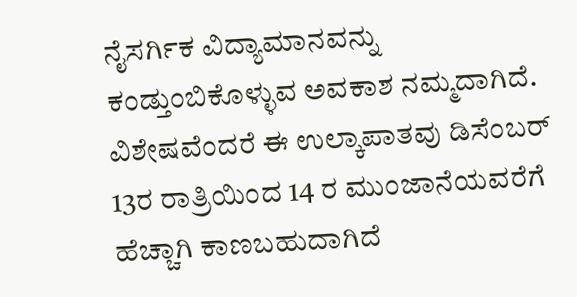ನೈಸರ್ಗಿಕ ವಿದ್ಯಾಮಾನವನ್ನು ಕಂಡ್ತುಂಬಿಕೊಳ್ಳುವ ಅವಕಾಶ ನಮ್ಮದಾಗಿದೆ. ವಿಶೇಷವೆಂದರೆ ಈ ಉಲ್ಕಾಪಾತವು ಡಿಸೆಂಬರ್ 13ರ ರಾತ್ರಿಯಿಂದ 14 ರ ಮುಂಜಾನೆಯವರೆಗೆ ಹೆಚ್ಚಾಗಿ ಕಾಣಬಹುದಾಗಿದೆ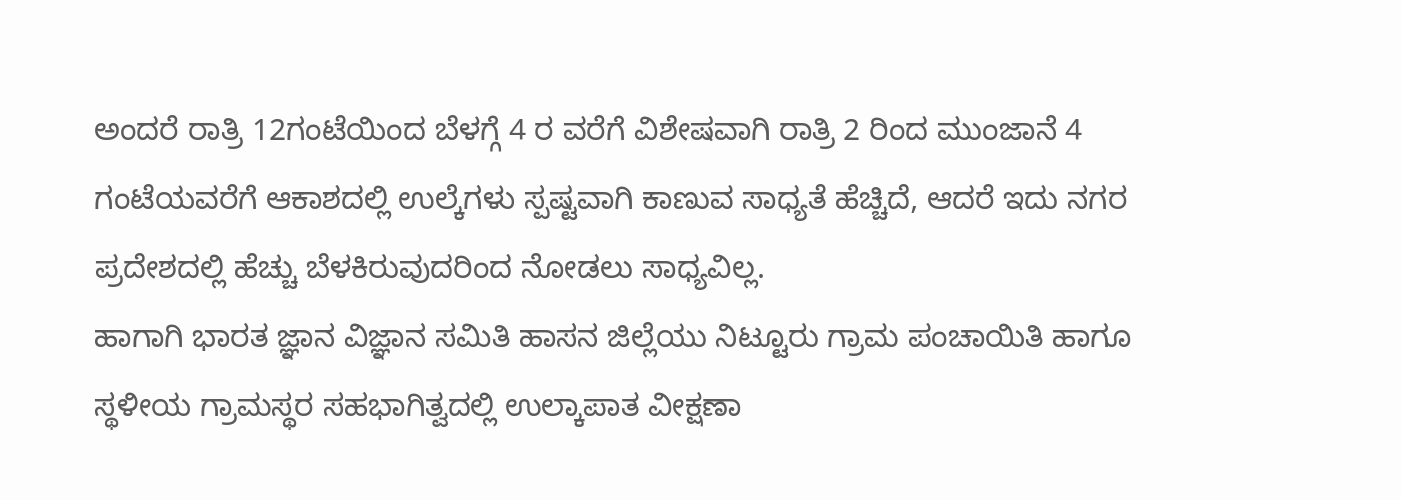ಅಂದರೆ ರಾತ್ರಿ 12ಗಂಟೆಯಿಂದ ಬೆಳಗ್ಗೆ 4 ರ ವರೆಗೆ ವಿಶೇಷವಾಗಿ ರಾತ್ರಿ 2 ರಿಂದ ಮುಂಜಾನೆ 4 ಗಂಟೆಯವರೆಗೆ ಆಕಾಶದಲ್ಲಿ ಉಲ್ಕೆಗಳು ಸ್ಪಷ್ಟವಾಗಿ ಕಾಣುವ ಸಾಧ್ಯತೆ ಹೆಚ್ಚಿದೆ, ಆದರೆ ಇದು ನಗರ ಪ್ರದೇಶದಲ್ಲಿ ಹೆಚ್ಚು ಬೆಳಕಿರುವುದರಿಂದ ನೋಡಲು ಸಾಧ್ಯವಿಲ್ಲ.
ಹಾಗಾಗಿ ಭಾರತ ಜ್ಞಾನ ವಿಜ್ಞಾನ ಸಮಿತಿ ಹಾಸನ ಜಿಲ್ಲೆಯು ನಿಟ್ಟೂರು ಗ್ರಾಮ ಪಂಚಾಯಿತಿ ಹಾಗೂ ಸ್ಥಳೀಯ ಗ್ರಾಮಸ್ಥರ ಸಹಭಾಗಿತ್ವದಲ್ಲಿ ಉಲ್ಕಾಪಾತ ವೀಕ್ಷಣಾ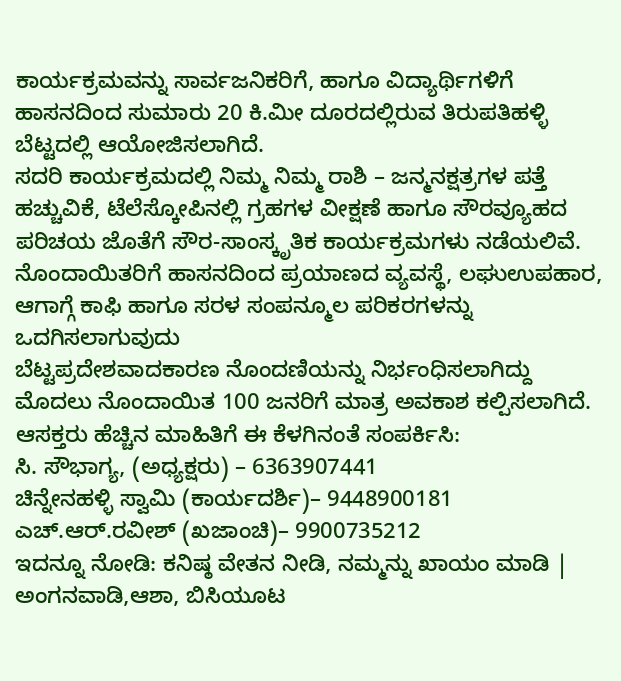ಕಾರ್ಯಕ್ರಮವನ್ನು ಸಾರ್ವಜನಿಕರಿಗೆ, ಹಾಗೂ ವಿದ್ಯಾರ್ಥಿಗಳಿಗೆ ಹಾಸನದಿಂದ ಸುಮಾರು 20 ಕಿ.ಮೀ ದೂರದಲ್ಲಿರುವ ತಿರುಪತಿಹಳ್ಳಿ ಬೆಟ್ಟದಲ್ಲಿ ಆಯೋಜಿಸಲಾಗಿದೆ.
ಸದರಿ ಕಾರ್ಯಕ್ರಮದಲ್ಲಿ ನಿಮ್ಮ ನಿಮ್ಮ ರಾಶಿ – ಜನ್ಮನಕ್ಷತ್ರಗಳ ಪತ್ತೆ ಹಚ್ಚುವಿಕೆ, ಟೆಲೆಸ್ಕೋಪಿನಲ್ಲಿ ಗ್ರಹಗಳ ವೀಕ್ಷಣೆ ಹಾಗೂ ಸೌರವ್ಯೂಹದ ಪರಿಚಯ ಜೊತೆಗೆ ಸೌರ-ಸಾಂಸ್ಕೃತಿಕ ಕಾರ್ಯಕ್ರಮಗಳು ನಡೆಯಲಿವೆ.
ನೊಂದಾಯಿತರಿಗೆ ಹಾಸನದಿಂದ ಪ್ರಯಾಣದ ವ್ಯವಸ್ಥೆ, ಲಘುಉಪಹಾರ, ಆಗಾಗ್ಗೆ ಕಾಫಿ ಹಾಗೂ ಸರಳ ಸಂಪನ್ಮೂಲ ಪರಿಕರಗಳನ್ನು ಒದಗಿಸಲಾಗುವುದು
ಬೆಟ್ಟಪ್ರದೇಶವಾದಕಾರಣ ನೊಂದಣಿಯನ್ನು ನಿರ್ಭಂಧಿಸಲಾಗಿದ್ದು ಮೊದಲು ನೊಂದಾಯಿತ 100 ಜನರಿಗೆ ಮಾತ್ರ ಅವಕಾಶ ಕಲ್ಪಿಸಲಾಗಿದೆ.
ಆಸಕ್ತರು ಹೆಚ್ಚಿನ ಮಾಹಿತಿಗೆ ಈ ಕೆಳಗಿನಂತೆ ಸಂಪರ್ಕಿಸಿ:
ಸಿ. ಸೌಭಾಗ್ಯ, (ಅಧ್ಯಕ್ಷರು) – 6363907441
ಚಿನ್ನೇನಹಳ್ಳಿ ಸ್ವಾಮಿ (ಕಾರ್ಯದರ್ಶಿ)– 9448900181
ಎಚ್.ಆರ್.ರವೀಶ್ (ಖಜಾಂಚಿ)– 9900735212
ಇದನ್ನೂ ನೋಡಿ: ಕನಿಷ್ಠ ವೇತನ ನೀಡಿ, ನಮ್ಮನ್ನು ಖಾಯಂ ಮಾಡಿ | ಅಂಗನವಾಡಿ,ಆಶಾ, ಬಿಸಿಯೂಟ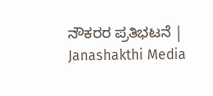ನೌಕರರ ಪ್ರತಿಭಟನೆ | Janashakthi Media